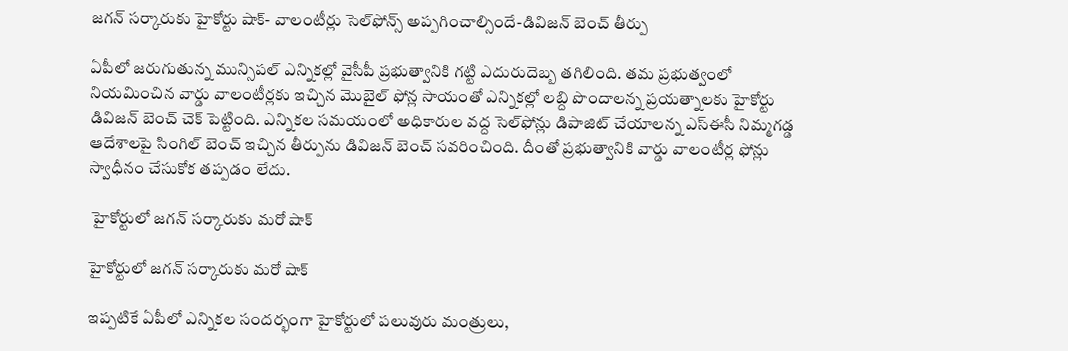జగన్‌ సర్కారుకు హైకోర్టు షాక్‌- వాలంటీర్లు సెల్‌ఫోన్స్‌ అప్పగించాల్సిందే-డివిజన్‌ బెంచ్‌ తీర్పు

ఏపీలో జరుగుతున్న మున్సిపల్‌ ఎన్నికల్లో వైసీపీ ప్రభుత్వానికి గట్టి ఎదురుదెబ్బ తగిలింది. తమ ప్రభుత్వంలో నియమించిన వార్డు వాలంటీర్లకు ఇచ్చిన మొబైల్‌ ఫోన్ల సాయంతో ఎన్నికల్లో లబ్ది పొందాలన్న ప్రయత్నాలకు హైకోర్టు డివిజన్ బెంచ్‌ చెక్‌ పెట్టింది. ఎన్నికల సమయంలో అధికారుల వద్ద సెల్‌ఫోన్లు డిపాజిట్‌ చేయాలన్న ఎస్ఈసీ నిమ్మగడ్డ ఆదేశాలపై సింగిల్‌ బెంచ్‌ ఇచ్చిన తీర్పును డివిజన్‌ బెంచ్‌ సవరించింది. దీంతో ప్రభుత్వానికి వార్డు వాలంటీర్ల ఫోన్లు స్వాధీనం చేసుకోక తప్పడం లేదు.

 హైకోర్టులో జగన్ సర్కారుకు మరో షాక్‌

హైకోర్టులో జగన్ సర్కారుకు మరో షాక్‌

ఇప్పటికే ఏపీలో ఎన్నికల సందర్భంగా హైకోర్టులో పలువురు మంత్రులు,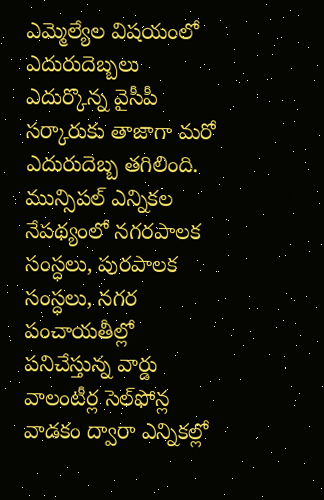ఎమ్మెల్యేల విషయంలో ఎదురుదెబ్బలు ఎదుర్కొన్న వైసీపీ సర్కారుకు తాజాగా మరో ఎదురుదెబ్బ తగిలింది. మున్సిపల్‌ ఎన్నికల నేపథ్యంలో నగరపాలక సంస్ధలు, పురపాలక సంస్ధలు, నగర పంచాయతీల్లో పనిచేస్తున్న వార్డు వాలంటీర్ల సెల్‌ఫోన్ల వాడకం ద్వారా ఎన్నికల్లో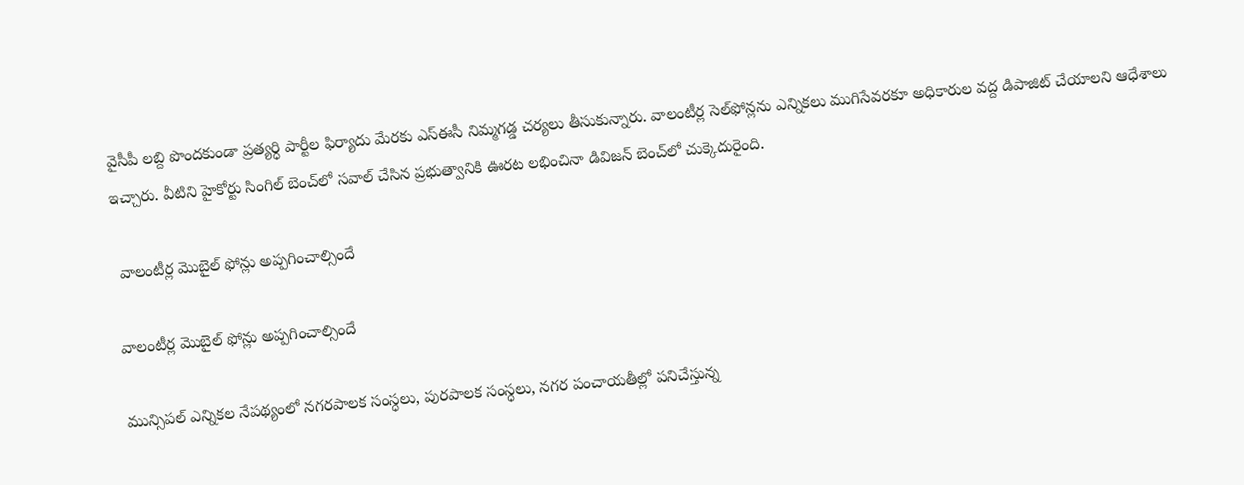వైసీపీ లబ్ది పొందకుండా ప్రత్యర్ధి పార్టీల ఫిర్యాదు మేరకు ఎస్ఈసీ నిమ్మగడ్డ చర్యలు తీసుకున్నారు. వాలంటీర్ల సెల్‌ఫోన్లను ఎన్నికలు ముగిసేవరకూ అధికారుల వద్ద డిపాజిట్‌ చేయాలని ఆధేశాలు ఇచ్చారు. వీటిని హైకోర్టు సింగిల్‌ బెంచ్‌లో సవాల్ చేసిన ప్రభుత్వానికి ఊరట లభించినా డివిజన్ బెంచ్‌లో చుక్కెదురైంది.

 వాలంటీర్ల మొబైల్‌ ఫోన్లు అప్పగించాల్సిందే

వాలంటీర్ల మొబైల్‌ ఫోన్లు అప్పగించాల్సిందే

మున్సిపల్‌ ఎన్నికల నేపథ్యంలో నగరపాలక సంస్ధలు, పురపాలక సంస్ధలు, నగర పంచాయతీల్లో పనిచేస్తున్న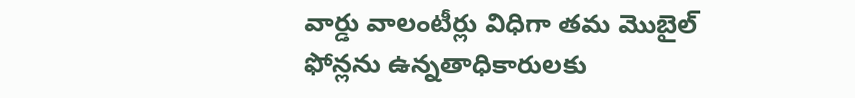వార్డు వాలంటీర్లు విధిగా తమ మొబైల్‌ ఫోన్లను ఉన్నతాధికారులకు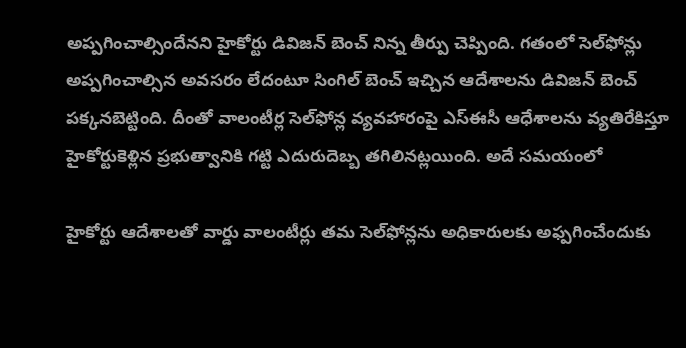అప్పగించాల్సిందేనని హైకోర్టు డివిజన్‌ బెంచ్‌ నిన్న తీర్పు చెప్పింది. గతంలో సెల్‌ఫోన్లు అప్పగించాల్సిన అవసరం లేదంటూ సింగిల్‌ బెంచ్‌ ఇచ్చిన ఆదేశాలను డివిజన్‌ బెంచ్‌ పక్కనబెట్టింది. దీంతో వాలంటీర్ల సెల్‌ఫోన్ల వ్యవహారంపై ఎస్ఈసీ ఆధేశాలను వ్యతిరేకిస్తూ హైకోర్టుకెళ్లిన ప్రభుత్వానికి గట్టి ఎదురుదెబ్బ తగిలినట్లయింది. అదే సమయంలో

హైకోర్టు ఆదేశాలతో వార్డు వాలంటీర్లు తమ సెల్‌ఫోన్లను అధికారులకు అఫ్పగించేందుకు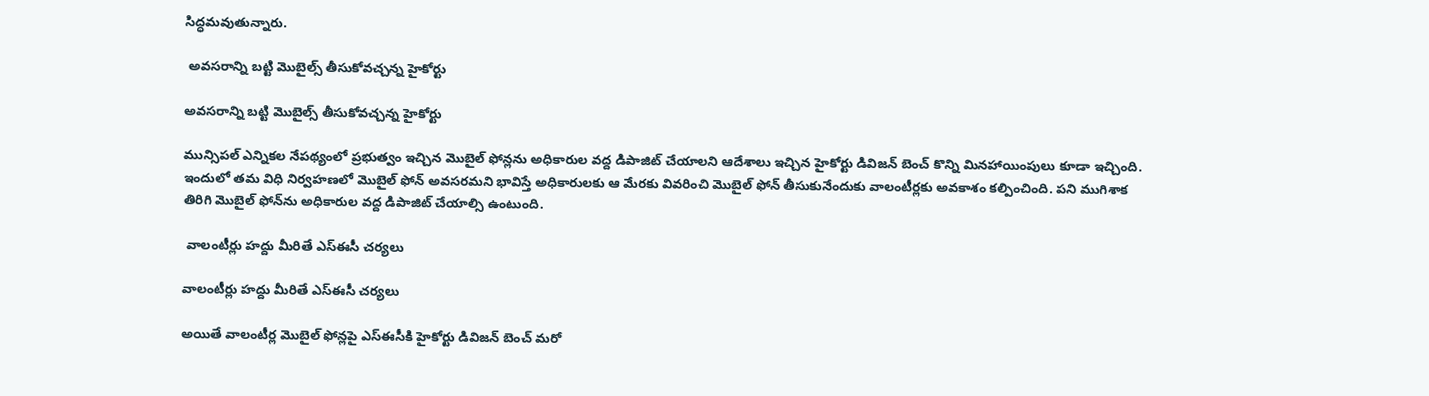సిద్ధమవుతున్నారు.

 అవసరాన్ని బట్టి మొబైల్స్‌ తీసుకోవచ్చన్న హైకోర్టు

అవసరాన్ని బట్టి మొబైల్స్‌ తీసుకోవచ్చన్న హైకోర్టు

మున్సిపల్‌ ఎన్నికల నేపథ్యంలో ప్రభుత్వం ఇచ్చిన మొబైల్ ఫోన్లను అధికారుల వద్ద డిపాజిట్‌ చేయాలని ఆదేశాలు ఇచ్చిన హైకోర్టు డివిజన్‌ బెంచ్‌ కొన్ని మినహాయింపులు కూడా ఇచ్చింది. ఇందులో తమ విధి నిర్వహణలో మొబైల్‌ ఫోన్‌ అవసరమని భావిస్తే అధికారులకు ఆ మేరకు వివరించి మొబైల్‌ ఫోన్‌ తీసుకునేందుకు వాలంటీర్లకు అవకాశం కల్పించింది. పని ముగిశాక తిరిగి మొబైల్ ఫోన్‌ను అధికారుల వద్ద డిపాజిట్ చేయాల్సి ఉంటుంది.

 వాలంటీర్లు హద్దు మీరితే ఎస్ఈసీ చర్యలు

వాలంటీర్లు హద్దు మీరితే ఎస్ఈసీ చర్యలు

అయితే వాలంటీర్ల మొబైల్‌ ఫోన్లపై ఎస్ఈసీకి హైకోర్టు డివిజన్‌ బెంచ్‌ మరో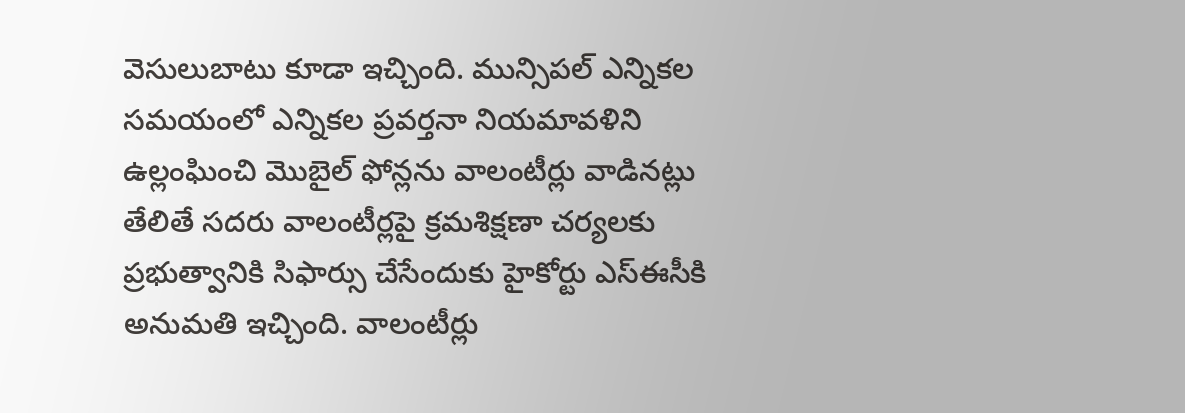వెసులుబాటు కూడా ఇచ్చింది. మున్సిపల్‌ ఎన్నికల సమయంలో ఎన్నికల ప్రవర్తనా నియమావళిని ఉల్లంఘించి మొబైల్‌ ఫోన్లను వాలంటీర్లు వాడినట్లు తేలితే సదరు వాలంటీర్లపై క్రమశిక్షణా చర్యలకు ప్రభుత్వానికి సిఫార్సు చేసేందుకు హైకోర్టు ఎస్ఈసీకి అనుమతి ఇచ్చింది. వాలంటీర్లు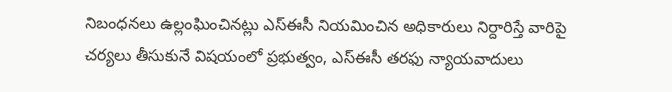నిబంధనలు ఉల్లంఘించినట్లు ఎస్ఈసీ నియమించిన అధికారులు నిర్దారిస్తే వారిపై చర్యలు తీసుకునే విషయంలో ప్రభుత్వం, ఎస్ఈసీ తరఫు న్యాయవాదులు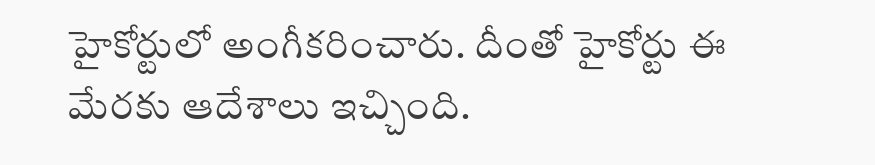హైకోర్టులో అంగీకరించారు. దీంతో హైకోర్టు ఈ మేరకు ఆదేశాలు ఇచ్చింది.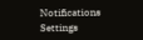Notifications
Settings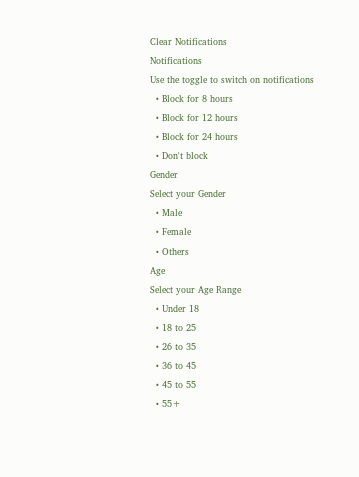Clear Notifications
Notifications
Use the toggle to switch on notifications
  • Block for 8 hours
  • Block for 12 hours
  • Block for 24 hours
  • Don't block
Gender
Select your Gender
  • Male
  • Female
  • Others
Age
Select your Age Range
  • Under 18
  • 18 to 25
  • 26 to 35
  • 36 to 45
  • 45 to 55
  • 55+